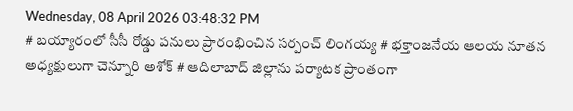Wednesday, 08 April 2026 03:48:32 PM
# బయ్యారంలో సీసీ రోడ్డు పనులు ప్రారంభించిన సర్పంచ్ లింగయ్య # భక్తాంజనేయ ఆలయ నూతన అధ్యక్షులుగా చెన్నూరి అశోక్ # ఆదిలాబాద్ జిల్లాను పర్యాటక ప్రాంతంగా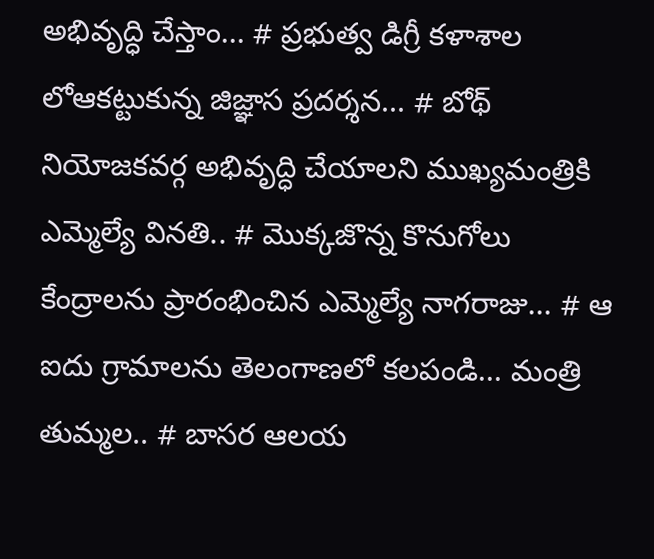అభివృద్ధి చేస్తాం... # ప్రభుత్వ డిగ్రీ కళాశాల లోఆకట్టుకున్న జిజ్ఞాస ప్రదర్శన... # బోథ్ నియోజకవర్గ అభివృద్ధి చేయాలని ముఖ్యమంత్రికి ఎమ్మెల్యే వినతి.. # మొక్కజొన్న కొనుగోలు కేంద్రాలను ప్రారంభించిన ఎమ్మెల్యే నాగరాజు... # ఆ ఐదు గ్రామాలను తెలంగాణలో కలపండి... మంత్రి తుమ్మల.. # బాసర ఆలయ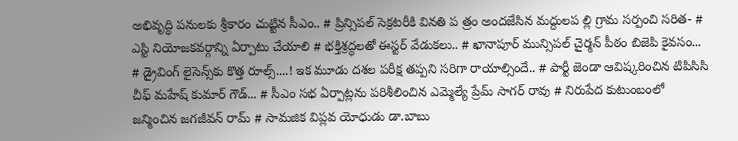అభివృద్ధి పనులకు శ్రీకారం చుట్టిన సీఎం.. # ప్రిన్సిపల్ సెక్రటరీకి వినతి ప త్రం అందజేసిన మద్దులప ల్లి గ్రామ సర్పంచి సరిత- # ఎస్టి నియోజకవర్గాన్ని ఏర్పాటు చేయాలి # భక్తిశ్రద్ధలతో ఈస్టర్ వేడుకలు.. # ఖానాపూర్ మున్సిపల్ చైర్మన్ పీఠం బిజెపి కైవసం... # డ్రైవింగ్ లైసెన్స్‌కు కొత్త రూల్స్....! ఇక మూడు దశల పరీక్ష తప్పని సరిగా రాయాల్సిందే.. # పార్టీ జెండా ఆవిష్కరించిన టిపిసిసి చీఫ్ మహేష్ కుమార్ గౌడ్... # సీఎం సభ ఏర్పాట్లను పరిశీలించిన ఎమ్మెల్యే ప్రేమ్ సాగర్ రావు # నిరుపేద కుటుంబంలో జన్మించిన జగజీవన్ రామ్ # సామజిక విప్లవ యోధుడు డా.బాబు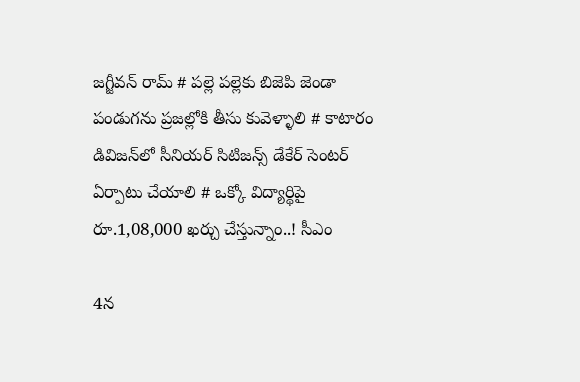జగ్జీవన్ రామ్ # పల్లె పల్లెకు బిజెపి జెండా పండుగను ప్రజల్లోకి తీసు కువెళ్ళాలి # కాటారం డివిజన్‌లో సీనియర్ సిటిజన్స్ డేకేర్ సెంటర్ ఏర్పాటు చేయాలి # ఒక్కో విద్యార్థిపై రూ.1,08,000 ఖర్చు చేస్తున్నాం..! సీఎం

4న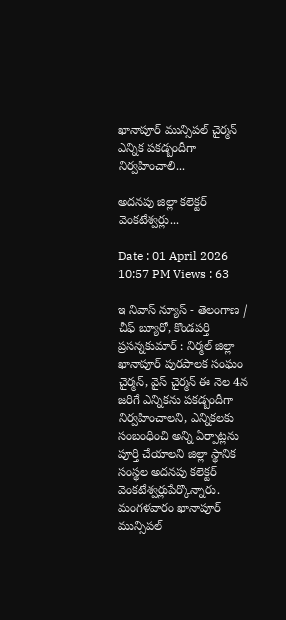ఖానాపూర్ మున్సిపల్ చైర్మన్ ఎన్నిక పకడ్బందీగా నిర్వహించాలి...

అదనపు జిల్లా కలెక్టర్ వెంకటేశ్వర్లు...

Date : 01 April 2026 10:57 PM Views : 63

ఇ నివాస్ న్యూస్ - తెలంగాణ / చీఫ్ బ్యూరో, కొండపర్తి ప్రసన్నకుమార్ : నిర్మల్ జిల్లా ఖానాపూర్ పురపాలక సంఘం చైర్మన్, వైస్ చైర్మన్ ఈ నెల 4న జరిగే ఎన్నికను పకడ్బందీగా నిర్వహించాలని, ఎన్నికలకు సంబంధించి అన్ని ఏర్పాట్లను పూర్తి చేయాలని జిల్లా స్థానిక సంస్థల అదనపు కలెక్టర్ వెంకటేశ్వర్లుపేర్కొన్నారు. మంగళవారం ఖానాపూర్ మున్సిపల్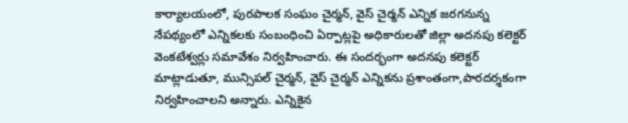కార్యాలయంలో, పురపాలక సంఘం చైర్మన్, వైస్ చైర్మన్ ఎన్నిక జరగనున్న నేపథ్యంలో ఎన్నికలకు సంబంధించి ఏర్పాట్లపై అధికారులతో జిల్లా అదనపు కలెక్టర్ వెంకటేశ్వర్లు సమావేశం నిర్వహించారు. ఈ సందర్భంగా అదనపు కలెక్టర్ మాట్లాడుతూ, మున్సిపల్ చైర్మన్, వైస్ చైర్మన్ ఎన్నికను ప్రశాంతంగా,పారదర్శకంగా నిర్వహించాలని అన్నారు. ఎన్నికైన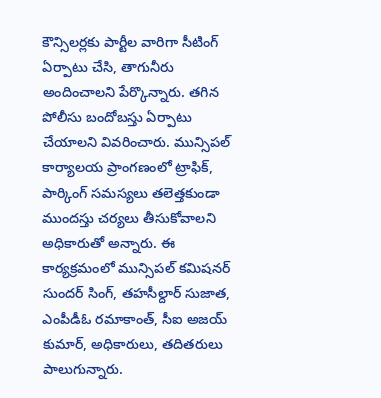కౌన్సిలర్లకు పార్టీల వారిగా సీటింగ్ ఏర్పాటు చేసి, తాగునీరు అందించాలని పేర్కొన్నారు. తగిన పోలీసు బందోబస్తు ఏర్పాటు చేయాలని వివరించారు. మున్సిపల్ కార్యాలయ ప్రాంగణంలో ట్రాఫిక్, పార్కింగ్ సమస్యలు తలెత్తకుండా ముందస్తు చర్యలు తీసుకోవాలని అధికారుతో అన్నారు. ఈ కార్యక్రమంలో మున్సిపల్ కమిషనర్ సుందర్ సింగ్, తహసీల్దార్ సుజాత, ఎంపీడీఓ రమాకాంత్, సీఐ అజయ్ కుమార్, అధికారులు, తదితరులు పాలుగున్నారు.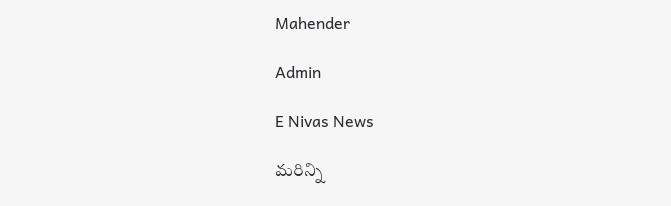Mahender

Admin

E Nivas News

మరిన్ని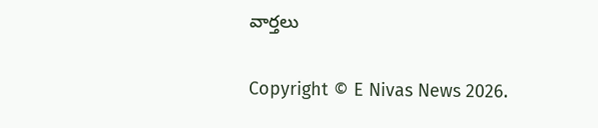వార్తలు

Copyright © E Nivas News 2026.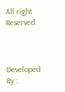All right Reserved.



Developed By :